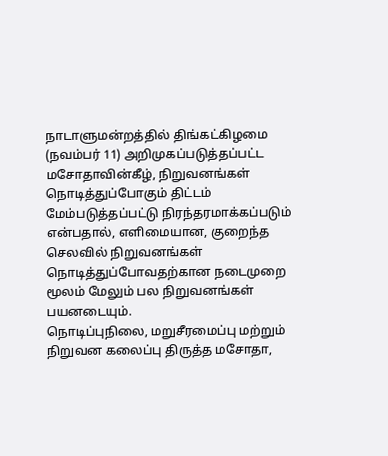நாடாளுமன்றத்தில் திங்கட்கிழமை (நவம்பர் 11) அறிமுகப்படுத்தப்பட்ட மசோதாவின்கீழ், நிறுவனங்கள் நொடித்துப்போகும் திட்டம் மேம்படுத்தப்பட்டு நிரந்தரமாக்கப்படும் என்பதால், எளிமையான, குறைந்த செலவில் நிறுவனங்கள் நொடித்துப்போவதற்கான நடைமுறை மூலம் மேலும் பல நிறுவனங்கள் பயனடையும்.
நொடிப்புநிலை, மறுசீரமைப்பு மற்றும் நிறுவன கலைப்பு திருத்த மசோதா,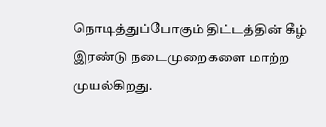நொடித்துப்போகும் திட்டத்தின் கீழ் இரண்டு நடைமுறைகளை மாற்ற முயல்கிறது.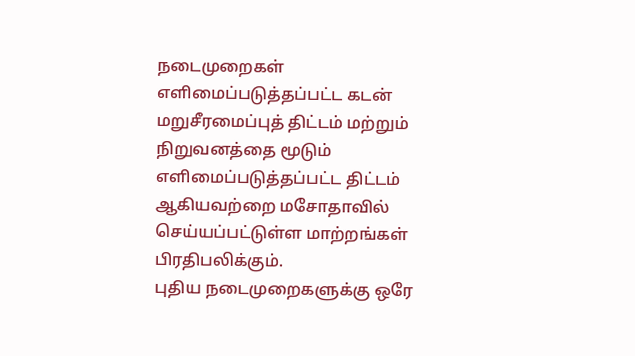நடைமுறைகள் எளிமைப்படுத்தப்பட்ட கடன் மறுசீரமைப்புத் திட்டம் மற்றும் நிறுவனத்தை மூடும் எளிமைப்படுத்தப்பட்ட திட்டம் ஆகியவற்றை மசோதாவில் செய்யப்பட்டுள்ள மாற்றங்கள் பிரதிபலிக்கும்.
புதிய நடைமுறைகளுக்கு ஒரே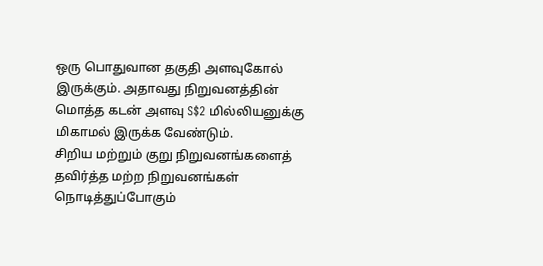ஒரு பொதுவான தகுதி அளவுகோல் இருக்கும். அதாவது நிறுவனத்தின் மொத்த கடன் அளவு S$2 மில்லியனுக்கு மிகாமல் இருக்க வேண்டும்.
சிறிய மற்றும் குறு நிறுவனங்களைத் தவிர்த்த மற்ற நிறுவனங்கள் நொடித்துப்போகும்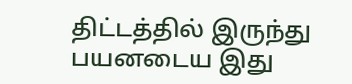திட்டத்தில் இருந்து பயனடைய இது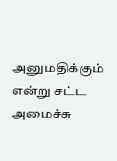அனுமதிக்கும் என்று சட்ட அமைச்சு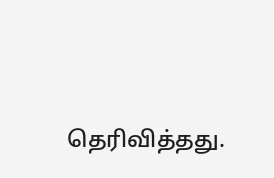தெரிவித்தது.